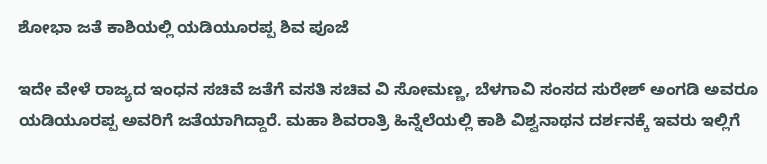ಶೋಭಾ ಜತೆ ಕಾಶಿಯಲ್ಲಿ ಯಡಿಯೂರಪ್ಪ ಶಿವ ಪೂಜೆ

ಇದೇ ವೇಳೆ ರಾಜ್ಯದ ಇಂಧನ ಸಚಿವೆ ಜತೆಗೆ ವಸತಿ ಸಚಿವ ವಿ ಸೋಮಣ್ಣ, ಬೆಳಗಾವಿ ಸಂಸದ ಸುರೇಶ್ ಅಂಗಡಿ ಅವರೂ ಯಡಿಯೂರಪ್ಪ ಅವರಿಗೆ ಜತೆಯಾಗಿದ್ದಾರೆ. ಮಹಾ ಶಿವರಾತ್ರಿ ಹಿನ್ನೆಲೆಯಲ್ಲಿ ಕಾಶಿ ವಿಶ್ವನಾಥನ ದರ್ಶನಕ್ಕೆ ಇವರು ಇಲ್ಲಿಗೆ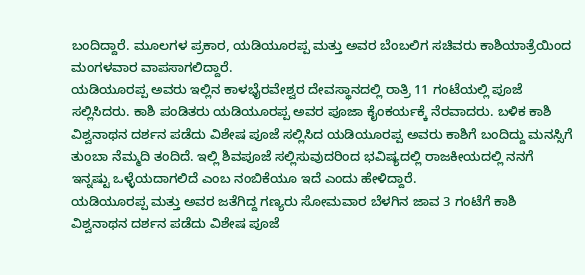ಬಂದಿದ್ದಾರೆ. ಮೂಲಗಳ ಪ್ರಕಾರ, ಯಡಿಯೂರಪ್ಪ ಮತ್ತು ಅವರ ಬೆಂಬಲಿಗ ಸಚಿವರು ಕಾಶಿಯಾತ್ರೆಯಿಂದ ಮಂಗಳವಾರ ವಾಪಸಾಗಲಿದ್ದಾರೆ.
ಯಡಿಯೂರಪ್ಪ ಅವರು ಇಲ್ಲಿನ ಕಾಳಭೈರವೇಶ್ವರ ದೇವಸ್ಥಾನದಲ್ಲಿ ರಾತ್ರಿ 11 ಗಂಟೆಯಲ್ಲಿ ಪೂಜೆ ಸಲ್ಲಿಸಿದರು. ಕಾಶಿ ಪಂಡಿತರು ಯಡಿಯೂರಪ್ಪ ಅವರ ಪೂಜಾ ಕೈಂಕರ್ಯಕ್ಕೆ ನೆರವಾದರು. ಬಳಿಕ ಕಾಶಿ ವಿಶ್ವನಾಥನ ದರ್ಶನ ಪಡೆದು ವಿಶೇಷ ಪೂಜೆ ಸಲ್ಲಿಸಿದ ಯಡಿಯೂರಪ್ಪ ಅವರು ಕಾಶಿಗೆ ಬಂದಿದ್ದು ಮನಸ್ಸಿಗೆ ತುಂಬಾ ನೆಮ್ಮದಿ ತಂದಿದೆ. ಇಲ್ಲಿ ಶಿವಪೂಜೆ ಸಲ್ಲಿಸುವುದರಿಂದ ಭವಿಷ್ಯದಲ್ಲಿ ರಾಜಕೀಯದಲ್ಲಿ ನನಗೆ ಇನ್ನಷ್ಟು ಒಳ್ಳೆಯದಾಗಲಿದೆ ಎಂಬ ನಂಬಿಕೆಯೂ ಇದೆ ಎಂದು ಹೇಳಿದ್ದಾರೆ.
ಯಡಿಯೂರಪ್ಪ ಮತ್ತು ಅವರ ಜತೆಗಿದ್ದ ಗಣ್ಯರು ಸೋಮವಾರ ಬೆಳಗಿನ ಜಾವ 3 ಗಂಟೆಗೆ ಕಾಶಿ ವಿಶ್ವನಾಥನ ದರ್ಶನ ಪಡೆದು ವಿಶೇಷ ಪೂಜೆ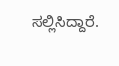ಸಲ್ಲಿಸಿದ್ದಾರೆ.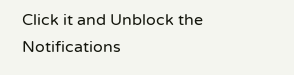Click it and Unblock the Notifications